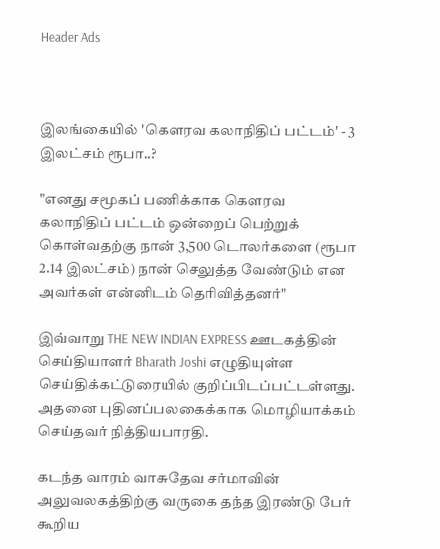Header Ads



இலங்கையில் 'கௌரவ கலாநிதிப் பட்டம்' - 3 இலட்சம் ரூபா..?

"எனது சமூகப் பணிக்காக கௌரவ கலாநிதிப் பட்டம் ஒன்றைப் பெற்றுக் கொள்வதற்கு நான் 3,500 டொலர்களை (ரூபா 2.14 இலட்சம்) நான் செலுத்த வேண்டும் என அவர்கள் என்னிடம் தெரிவித்தனர்"

இவ்வாறு THE NEW INDIAN EXPRESS ஊடகத்தின் செய்தியாளர் Bharath Joshi எழுதியுள்ள செய்திக்கட்டுரையில் குறிப்பிடப்பட்டள்ளது. அதனை புதினப்பலகைக்காக மொழியாக்கம் செய்தவர் நித்தியபாரதி.

கடந்த வாரம் வாசுதேவ சர்மாவின் அலுவலகத்திற்கு வருகை தந்த இரண்டு பேர் கூறிய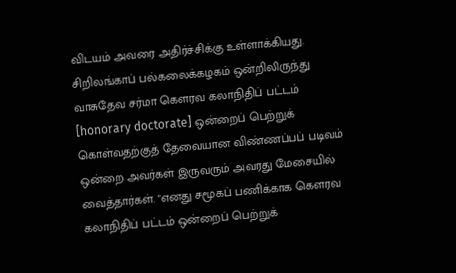விடயம் அவரை அதிர்ச்சிக்கு உள்ளாக்கியது. சிறிலங்காப் பல்கலைக்கழகம் ஒன்றிலிருந்து வாசுதேவ சர்மா கௌரவ கலாநிதிப் பட்டம் [honorary doctorate] ஒன்றைப் பெற்றுக் கொள்வதற்குத் தேவையான விண்ணப்பப் படிவம் ஒன்றை அவர்கள் இருவரும் அவரது மேசையில் வைத்தார்கள். "எனது சமூகப் பணிக்காக கௌரவ கலாநிதிப் பட்டம் ஒன்றைப் பெற்றுக்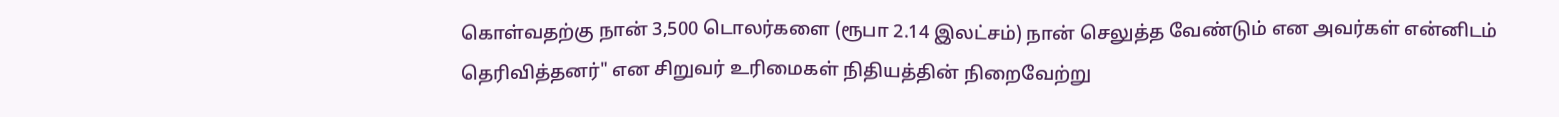கொள்வதற்கு நான் 3,500 டொலர்களை (ரூபா 2.14 இலட்சம்) நான் செலுத்த வேண்டும் என அவர்கள் என்னிடம் தெரிவித்தனர்" என சிறுவர் உரிமைகள் நிதியத்தின் நிறைவேற்று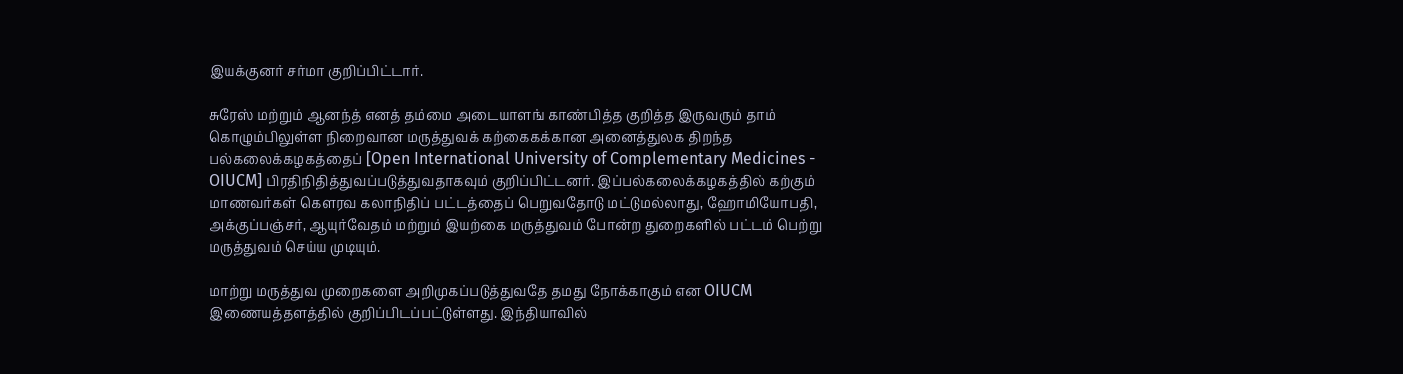இயக்குனர் சர்மா குறிப்பிட்டார்.

சுரேஸ் மற்றும் ஆனந்த் எனத் தம்மை அடையாளங் காண்பித்த குறித்த இருவரும் தாம் கொழும்பிலுள்ள நிறைவான மருத்துவக் கற்கைகக்கான அனைத்துலக திறந்த பல்கலைக்கழகத்தைப் [Open International University of Complementary Medicines - OIUCM] பிரதிநிதித்துவப்படுத்துவதாகவும் குறிப்பிட்டனர். இப்பல்கலைக்கழகத்தில் கற்கும் மாணவர்கள் கௌரவ கலாநிதிப் பட்டத்தைப் பெறுவதோடு மட்டுமல்லாது, ஹோமியோபதி, அக்குப்பஞ்சர், ஆயுர்வேதம் மற்றும் இயற்கை மருத்துவம் போன்ற துறைகளில் பட்டம் பெற்று மருத்துவம் செய்ய முடியும்.

மாற்று மருத்துவ முறைகளை அறிமுகப்படுத்துவதே தமது நோக்காகும் என OIUCM இணையத்தளத்தில் குறிப்பிடப்பட்டுள்ளது. இந்தியாவில்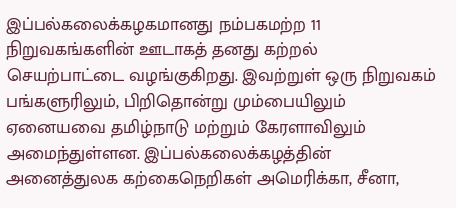இப்பல்கலைக்கழகமானது நம்பகமற்ற 11 நிறுவகங்களின் ஊடாகத் தனது கற்றல் செயற்பாட்டை வழங்குகிறது. இவற்றுள் ஒரு நிறுவகம் பங்களுரிலும், பிறிதொன்று மும்பையிலும் ஏனையவை தமிழ்நாடு மற்றும் கேரளாவிலும் அமைந்துள்ளன. இப்பல்கலைக்கழத்தின் அனைத்துலக கற்கைநெறிகள் அமெரிக்கா, சீனா,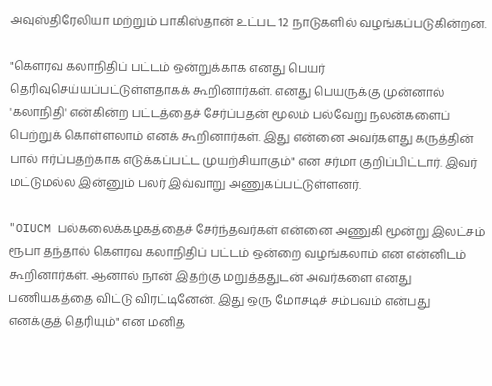அவுஸ்திரேலியா மற்றும் பாகிஸ்தான் உட்பட 12 நாடுகளில் வழங்கப்படுகின்றன.

"கௌரவ கலாநிதிப் பட்டம் ஒன்றுக்காக எனது பெயர் தெரிவுசெய்யப்பட்டுள்ளதாகக் கூறினார்கள். எனது பெயருக்கு முன்னால் 'கலாநிதி' என்கின்ற பட்டத்தைச் சேர்ப்பதன் மூலம் பல்வேறு நலன்களைப் பெற்றுக் கொள்ளலாம் எனக் கூறினார்கள். இது என்னை அவர்களது கருத்தின் பால் ஈர்ப்பதற்காக எடுக்கப்பட்ட முயற்சியாகும்" என சர்மா குறிப்பிட்டார். இவர் மட்டுமல்ல இன்னும் பலர் இவ்வாறு அணுகப்பட்டுள்ளனர்.

"OIUCM பல்கலைக்கழகத்தைச் சேர்ந்தவர்கள் என்னை அணுகி மூன்று இலட்சம் ரூபா தந்தால் கௌரவ கலாநிதிப் பட்டம் ஒன்றை வழங்கலாம் என என்னிடம் கூறினார்கள். ஆனால் நான் இதற்கு மறுத்ததுடன் அவர்களை எனது பணியகத்தை விட்டு விரட்டினேன். இது ஒரு மோசடிச் சம்பவம் என்பது எனக்குத் தெரியும்" என மனித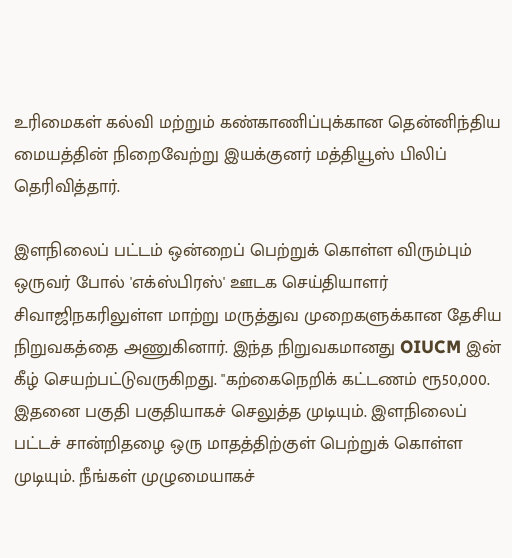உரிமைகள் கல்வி மற்றும் கண்காணிப்புக்கான தென்னிந்திய மையத்தின் நிறைவேற்று இயக்குனர் மத்தியூஸ் பிலிப் தெரிவித்தார்.

இளநிலைப் பட்டம் ஒன்றைப் பெற்றுக் கொள்ள விரும்பும் ஒருவர் போல் 'எக்ஸ்பிரஸ்' ஊடக செய்தியாளர் சிவாஜிநகரிலுள்ள மாற்று மருத்துவ முறைகளுக்கான தேசிய நிறுவகத்தை அணுகினார். இந்த நிறுவகமானது OIUCM இன் கீழ் செயற்பட்டுவருகிறது. "கற்கைநெறிக் கட்டணம் ரூ50,000. இதனை பகுதி பகுதியாகச் செலுத்த முடியும். இளநிலைப் பட்டச் சான்றிதழை ஒரு மாதத்திற்குள் பெற்றுக் கொள்ள முடியும். நீங்கள் முழுமையாகச்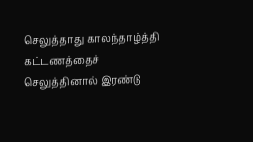செலுத்தாது காலந்தாழ்த்தி கட்டணத்தைச் செலுத்தினால் இரண்டு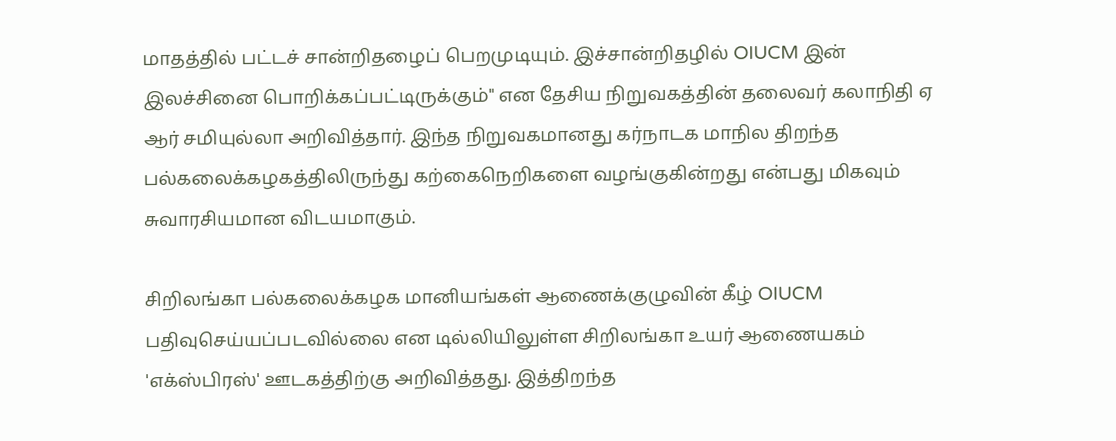மாதத்தில் பட்டச் சான்றிதழைப் பெறமுடியும். இச்சான்றிதழில் OIUCM இன் இலச்சினை பொறிக்கப்பட்டிருக்கும்" என தேசிய நிறுவகத்தின் தலைவர் கலாநிதி ஏ ஆர் சமியுல்லா அறிவித்தார். இந்த நிறுவகமானது கர்நாடக மாநில திறந்த பல்கலைக்கழகத்திலிருந்து கற்கைநெறிகளை வழங்குகின்றது என்பது மிகவும் சுவாரசியமான விடயமாகும்.

சிறிலங்கா பல்கலைக்கழக மானியங்கள் ஆணைக்குழுவின் கீழ் OIUCM பதிவுசெய்யப்படவில்லை என டில்லியிலுள்ள சிறிலங்கா உயர் ஆணையகம் 'எக்ஸ்பிரஸ்' ஊடகத்திற்கு அறிவித்தது. இத்திறந்த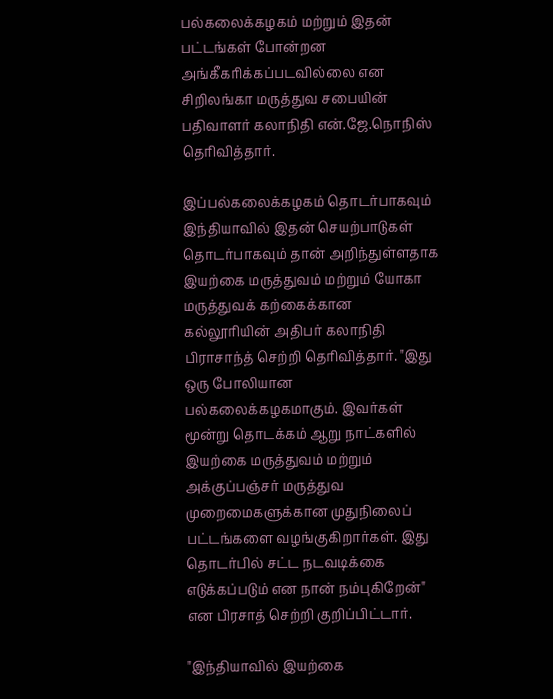பல்கலைக்கழகம் மற்றும் இதன் பட்டங்கள் போன்றன அங்கீகரிக்கப்படவில்லை என சிறிலங்கா மருத்துவ சபையின் பதிவாளர் கலாநிதி என்.ஜே.நொநிஸ் தெரிவித்தார்.

இப்பல்கலைக்கழகம் தொடர்பாகவும் இந்தியாவில் இதன் செயற்பாடுகள் தொடர்பாகவும் தான் அறிந்துள்ளதாக இயற்கை மருத்துவம் மற்றும் யோகா மருத்துவக் கற்கைக்கான கல்லூரியின் அதிபர் கலாநிதி பிராசாந்த் செற்றி தெரிவித்தார். "இது ஒரு போலியான பல்கலைக்கழகமாகும். இவர்கள் மூன்று தொடக்கம் ஆறு நாட்களில் இயற்கை மருத்துவம் மற்றும் அக்குப்பஞ்சர் மருத்துவ முறைமைகளுக்கான முதுநிலைப் பட்டங்களை வழங்குகிறார்கள். இது தொடர்பில் சட்ட நடவடிக்கை எடுக்கப்படும் என நான் நம்புகிறேன்" என பிரசாத் செற்றி குறிப்பிட்டார்.

"இந்தியாவில் இயற்கை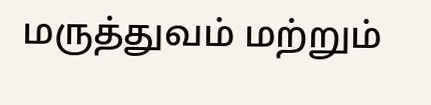மருத்துவம் மற்றும்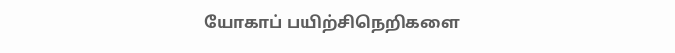யோகாப் பயிற்சிநெறிகளை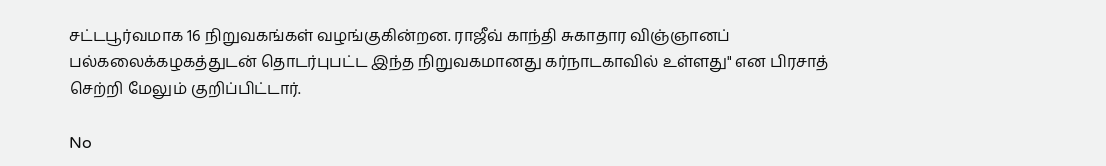சட்டபூர்வமாக 16 நிறுவகங்கள் வழங்குகின்றன. ராஜீவ் காந்தி சுகாதார விஞ்ஞானப் பல்கலைக்கழகத்துடன் தொடர்புபட்ட இந்த நிறுவகமானது கர்நாடகாவில் உள்ளது" என பிரசாத் செற்றி மேலும் குறிப்பிட்டார்.

No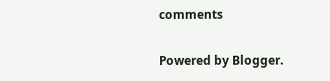comments

Powered by Blogger.